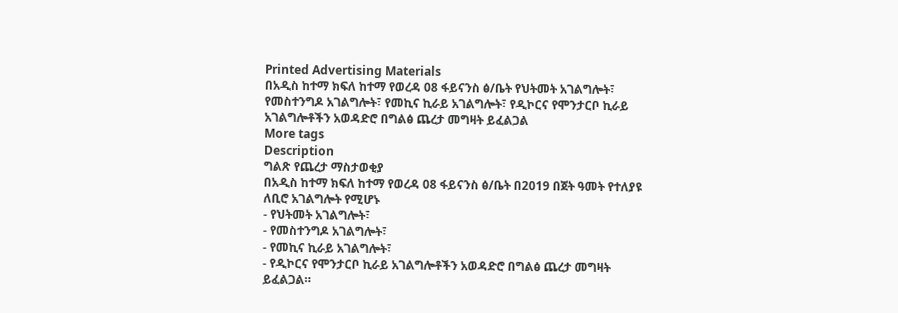Printed Advertising Materials
በአዲስ ከተማ ክፍለ ከተማ የወረዳ 08 ፋይናንስ ፅ/ቤት የህትመት አገልግሎት፣ የመስተንግዶ አገልግሎት፣ የመኪና ኪራይ አገልግሎት፣ የዲኮርና የሞንታርቦ ኪራይ አገልግሎቶችን አወዳድሮ በግልፅ ጨረታ መግዛት ይፈልጋል
More tags
Description
ግልጽ የጨረታ ማስታወቂያ
በአዲስ ከተማ ክፍለ ከተማ የወረዳ 08 ፋይናንስ ፅ/ቤት በ2019 በጀት ዓመት የተለያዩ ለቢሮ አገልግሎት የሚሆኑ
- የህትመት አገልግሎት፣
- የመስተንግዶ አገልግሎት፣
- የመኪና ኪራይ አገልግሎት፣
- የዲኮርና የሞንታርቦ ኪራይ አገልግሎቶችን አወዳድሮ በግልፅ ጨረታ መግዛት ይፈልጋል።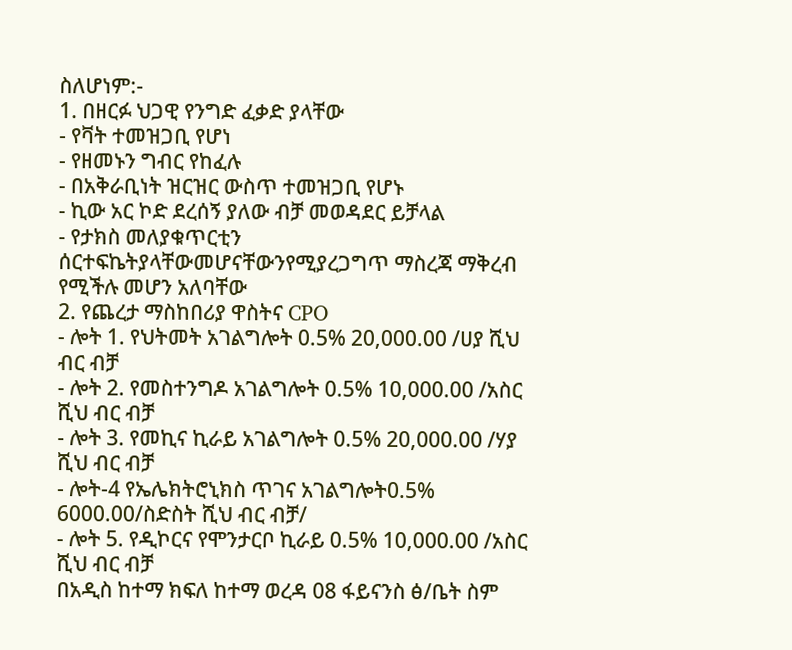ስለሆነም:-
1. በዘርፉ ህጋዊ የንግድ ፈቃድ ያላቸው
- የቫት ተመዝጋቢ የሆነ
- የዘመኑን ግብር የከፈሉ
- በአቅራቢነት ዝርዝር ውስጥ ተመዝጋቢ የሆኑ
- ኪው አር ኮድ ደረሰኝ ያለው ብቻ መወዳደር ይቻላል
- የታክስ መለያቁጥርቲን ሰርተፍኬትያላቸውመሆናቸውንየሚያረጋግጥ ማስረጃ ማቅረብ የሚችሉ መሆን አለባቸው
2. የጨረታ ማስከበሪያ ዋስትና CPO
- ሎት 1. የህትመት አገልግሎት 0.5% 20,000.00 /ሀያ ሺህ ብር ብቻ
- ሎት 2. የመስተንግዶ አገልግሎት 0.5% 10,000.00 /አስር ሺህ ብር ብቻ
- ሎት 3. የመኪና ኪራይ አገልግሎት 0.5% 20,000.00 /ሃያ ሺህ ብር ብቻ
- ሎት-4 የኤሌክትሮኒክስ ጥገና አገልግሎት0.5% 6000.00/ስድስት ሺህ ብር ብቻ/
- ሎት 5. የዲኮርና የሞንታርቦ ኪራይ 0.5% 10,000.00 /አስር ሺህ ብር ብቻ
በአዲስ ከተማ ክፍለ ከተማ ወረዳ 08 ፋይናንስ ፅ/ቤት ስም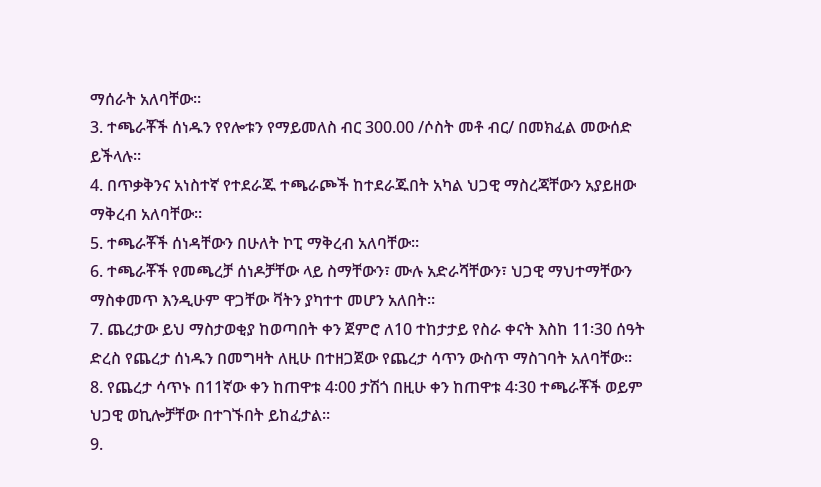ማሰራት አለባቸው።
3. ተጫራቾች ሰነዱን የየሎቱን የማይመለስ ብር 300.00 /ሶስት መቶ ብር/ በመክፈል መውሰድ ይችላሉ።
4. በጥቃቅንና አነስተኛ የተደራጁ ተጫራጮች ከተደራጁበት አካል ህጋዊ ማስረጃቸውን አያይዘው ማቅረብ አለባቸው።
5. ተጫራቾች ሰነዳቸውን በሁለት ኮፒ ማቅረብ አለባቸው።
6. ተጫራቾች የመጫረቻ ሰነዶቻቸው ላይ ስማቸውን፣ ሙሉ አድራሻቸውን፣ ህጋዊ ማህተማቸውን ማስቀመጥ እንዲሁም ዋጋቸው ቫትን ያካተተ መሆን አለበት።
7. ጨረታው ይህ ማስታወቂያ ከወጣበት ቀን ጀምሮ ለ10 ተከታታይ የስራ ቀናት እስከ 11፡30 ሰዓት ድረስ የጨረታ ሰነዱን በመግዛት ለዚሁ በተዘጋጀው የጨረታ ሳጥን ውስጥ ማስገባት አለባቸው።
8. የጨረታ ሳጥኑ በ11ኛው ቀን ከጠዋቱ 4፡00 ታሽጎ በዚሁ ቀን ከጠዋቱ 4፡30 ተጫራቾች ወይም ህጋዊ ወኪሎቻቸው በተገኙበት ይከፈታል።
9.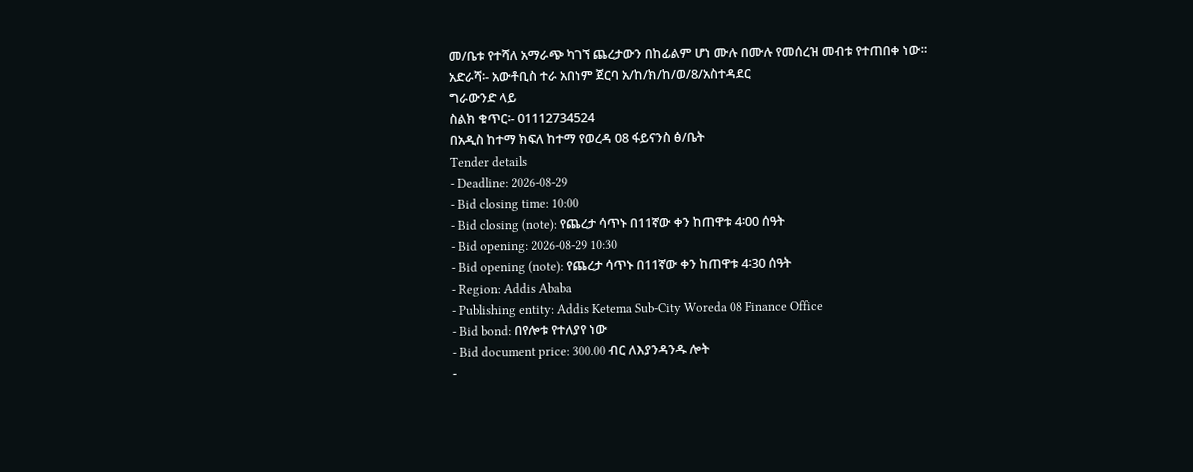መ/ቤቱ የተሻለ አማራጭ ካገኘ ጨረታውን በከፊልም ሆነ ሙሉ በሙሉ የመሰረዝ መብቱ የተጠበቀ ነው።
አድራሻ፡- አውቶቢስ ተራ አበነም ጀርባ አ/ከ/ክ/ከ/ወ/8/አስተዳደር
ግራውንድ ላይ
ስልክ ቁጥር፡- 01112734524
በአዲስ ከተማ ክፍለ ከተማ የወረዳ 08 ፋይናንስ ፅ/ቤት
Tender details
- Deadline: 2026-08-29
- Bid closing time: 10:00
- Bid closing (note): የጨረታ ሳጥኑ በ11ኛው ቀን ከጠዋቱ 4፡00 ሰዓት
- Bid opening: 2026-08-29 10:30
- Bid opening (note): የጨረታ ሳጥኑ በ11ኛው ቀን ከጠዋቱ 4፡30 ሰዓት
- Region: Addis Ababa
- Publishing entity: Addis Ketema Sub-City Woreda 08 Finance Office
- Bid bond: በየሎቱ የተለያየ ነው
- Bid document price: 300.00 ብር ለእያንዳንዱ ሎት
-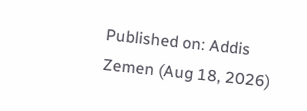Published on: Addis Zemen (Aug 18, 2026)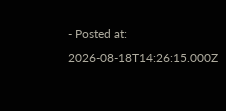- Posted at: 2026-08-18T14:26:15.000Z